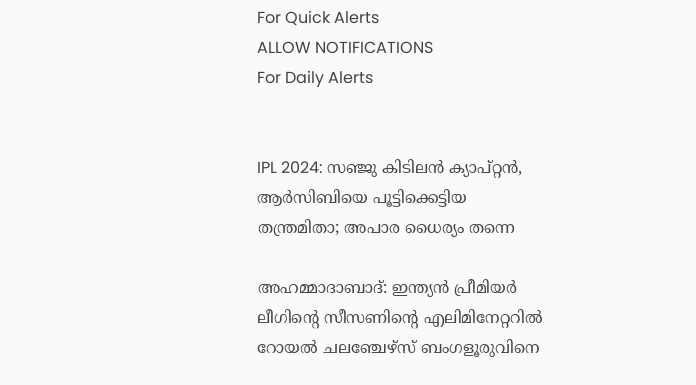For Quick Alerts
ALLOW NOTIFICATIONS
For Daily Alerts


IPL 2024: സഞ്ജു കിടിലന്‍ ക്യാപ്റ്റന്‍, ആര്‍സിബിയെ പൂട്ടിക്കെട്ടിയ തന്ത്രമിതാ; അപാര ധൈര്യം തന്നെ

അഹമ്മാദാബാദ്: ഇന്ത്യന്‍ പ്രീമിയര്‍ ലീഗിന്റെ സീസണിന്റെ എലിമിനേറ്ററില്‍ റോയല്‍ ചലഞ്ചേഴ്‌സ് ബംഗളൂരുവിനെ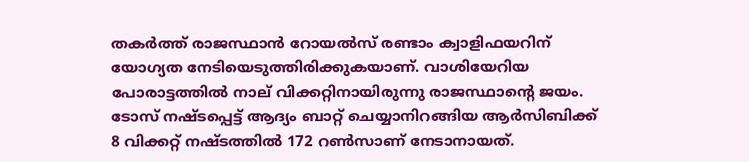തകര്‍ത്ത് രാജസ്ഥാന്‍ റോയല്‍സ് രണ്ടാം ക്വാളിഫയറിന് യോഗ്യത നേടിയെടുത്തിരിക്കുകയാണ്. വാശിയേറിയ പോരാട്ടത്തില്‍ നാല് വിക്കറ്റിനായിരുന്നു രാജസ്ഥാന്റെ ജയം. ടോസ് നഷ്ടപ്പെട്ട് ആദ്യം ബാറ്റ് ചെയ്യാനിറങ്ങിയ ആര്‍സിബിക്ക് 8 വിക്കറ്റ് നഷ്ടത്തില്‍ 172 റണ്‍സാണ് നേടാനായത്.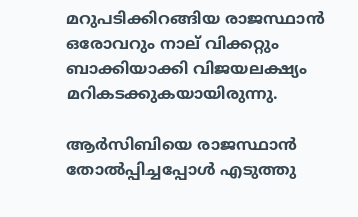മറുപടിക്കിറങ്ങിയ രാജസ്ഥാന്‍ ഒരോവറും നാല് വിക്കറ്റും ബാക്കിയാക്കി വിജയലക്ഷ്യം മറികടക്കുകയായിരുന്നു.

ആര്‍സിബിയെ രാജസ്ഥാന്‍ തോല്‍പ്പിച്ചപ്പോള്‍ എടുത്തു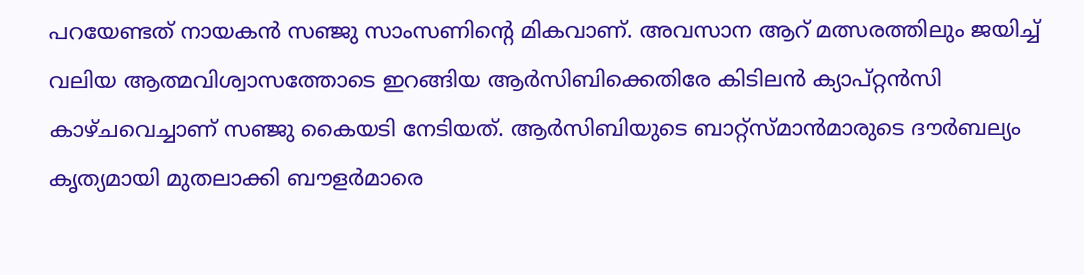പറയേണ്ടത് നായകന്‍ സഞ്ജു സാംസണിന്റെ മികവാണ്. അവസാന ആറ് മത്സരത്തിലും ജയിച്ച് വലിയ ആത്മവിശ്വാസത്തോടെ ഇറങ്ങിയ ആര്‍സിബിക്കെതിരേ കിടിലന്‍ ക്യാപ്റ്റന്‍സി കാഴ്ചവെച്ചാണ് സഞ്ജു കൈയടി നേടിയത്. ആര്‍സിബിയുടെ ബാറ്റ്‌സ്മാന്‍മാരുടെ ദൗര്‍ബല്യം കൃത്യമായി മുതലാക്കി ബൗളര്‍മാരെ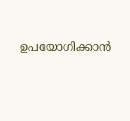ഉപയോഗിക്കാന്‍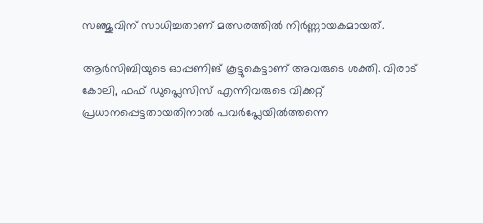സഞ്ജുവിന് സാധിച്ചതാണ് മത്സരത്തില്‍ നിര്‍ണ്ണായകമായത്.

ആര്‍സിബിയുടെ ഓപ്പണിങ് കൂട്ടുകെട്ടാണ് അവരുടെ ശക്തി. വിരാട് കോലി, ഫഫ് ഡുപ്ലെസിസ് എന്നിവരുടെ വിക്കറ്റ് പ്രധാനപ്പെട്ടതായതിനാല്‍ പവര്‍പ്ലേയില്‍ത്തന്നെ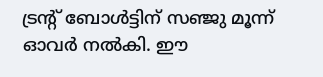ട്രന്റ് ബോള്‍ട്ടിന് സഞ്ജു മൂന്ന് ഓവര്‍ നല്‍കി. ഈ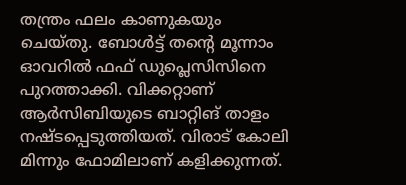തന്ത്രം ഫലം കാണുകയും ചെയ്തു. ബോള്‍ട്ട് തന്റെ മൂന്നാം ഓവറില്‍ ഫഫ് ഡുപ്ലെസിസിനെ പുറത്താക്കി. വിക്കറ്റാണ് ആര്‍സിബിയുടെ ബാറ്റിങ് താളം നഷ്ടപ്പെടുത്തിയത്. വിരാട് കോലി മിന്നും ഫോമിലാണ് കളിക്കുന്നത്.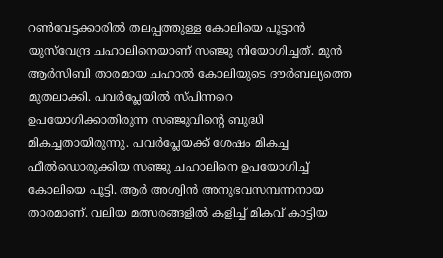റണ്‍വേട്ടക്കാരില്‍ തലപ്പത്തുള്ള കോലിയെ പൂട്ടാന്‍ യുസ്‌വേന്ദ്ര ചഹാലിനെയാണ് സഞ്ജു നിയോഗിച്ചത്. മുന്‍ ആര്‍സിബി താരമായ ചഹാല്‍ കോലിയുടെ ദൗര്‍ബല്യത്തെ മുതലാക്കി. പവര്‍പ്ലേയില്‍ സ്പിന്നറെ ഉപയോഗിക്കാതിരുന്ന സഞ്ജുവിന്റെ ബുദ്ധി മികച്ചതായിരുന്നു. പവര്‍പ്ലേയക്ക് ശേഷം മികച്ച ഫീല്‍ഡൊരുക്കിയ സഞ്ജു ചഹാലിനെ ഉപയോഗിച്ച് കോലിയെ പൂട്ടി. ആര്‍ അശ്വിന്‍ അനുഭവസമ്പന്നനായ താരമാണ്. വലിയ മത്സരങ്ങളില്‍ കളിച്ച് മികവ് കാട്ടിയ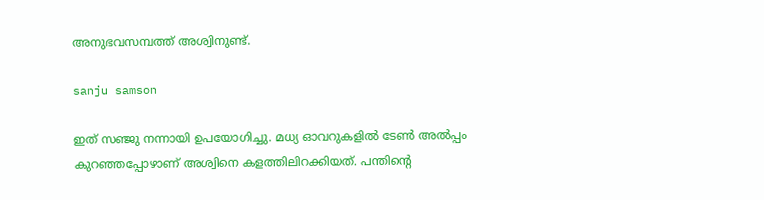അനുഭവസമ്പത്ത് അശ്വിനുണ്ട്.

sanju samson

ഇത് സഞ്ജു നന്നായി ഉപയോഗിച്ചു. മധ്യ ഓവറുകളില്‍ ടേണ്‍ അല്‍പ്പം കുറഞ്ഞപ്പോഴാണ് അശ്വിനെ കളത്തിലിറക്കിയത്. പന്തിന്റെ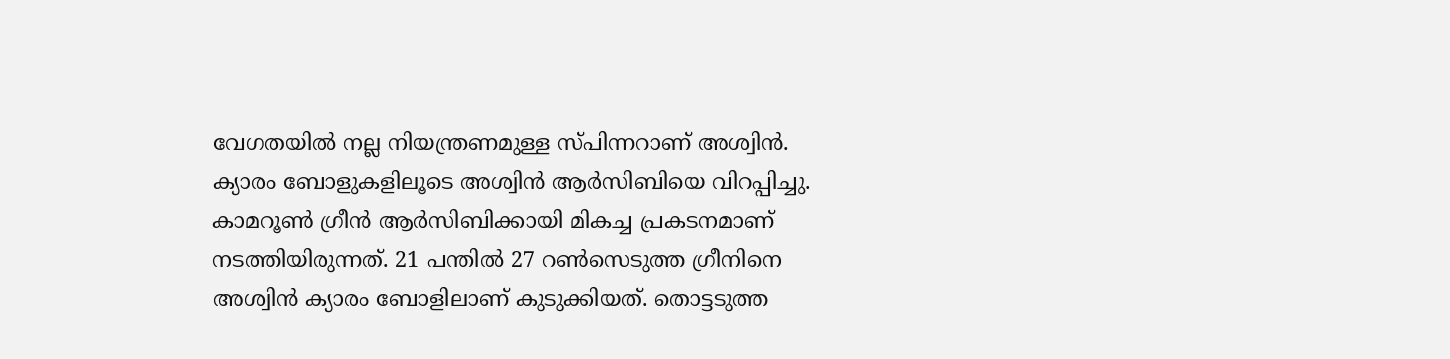വേഗതയില്‍ നല്ല നിയന്ത്രണമുള്ള സ്പിന്നറാണ് അശ്വിന്‍. ക്യാരം ബോളുകളിലൂടെ അശ്വിന്‍ ആര്‍സിബിയെ വിറപ്പിച്ചു. കാമറൂണ്‍ ഗ്രീന്‍ ആര്‍സിബിക്കായി മികച്ച പ്രകടനമാണ് നടത്തിയിരുന്നത്. 21 പന്തില്‍ 27 റണ്‍സെടുത്ത ഗ്രീനിനെ അശ്വിന്‍ ക്യാരം ബോളിലാണ് കുടുക്കിയത്. തൊട്ടടുത്ത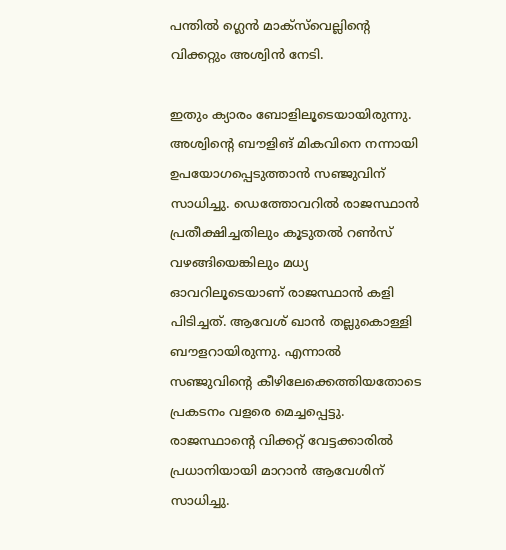പന്തില്‍ ഗ്ലെന്‍ മാക്‌സ്‌വെല്ലിന്റെ വിക്കറ്റും അശ്വിന്‍ നേടി.

ഇതും ക്യാരം ബോളിലൂടെയായിരുന്നു. അശ്വിന്റെ ബൗളിങ് മികവിനെ നന്നായി ഉപയോഗപ്പെടുത്താന്‍ സഞ്ജുവിന് സാധിച്ചു. ഡെത്തോവറില്‍ രാജസ്ഥാന്‍ പ്രതീക്ഷിച്ചതിലും കൂടുതല്‍ റണ്‍സ് വഴങ്ങിയെങ്കിലും മധ്യ ഓവറിലൂടെയാണ് രാജസ്ഥാന്‍ കളി പിടിച്ചത്. ആവേശ് ഖാന്‍ തല്ലുകൊള്ളി ബൗളറായിരുന്നു. എന്നാല്‍ സഞ്ജുവിന്റെ കീഴിലേക്കെത്തിയതോടെ പ്രകടനം വളരെ മെച്ചപ്പെട്ടു. രാജസ്ഥാന്റെ വിക്കറ്റ് വേട്ടക്കാരില്‍ പ്രധാനിയായി മാറാന്‍ ആവേശിന് സാധിച്ചു.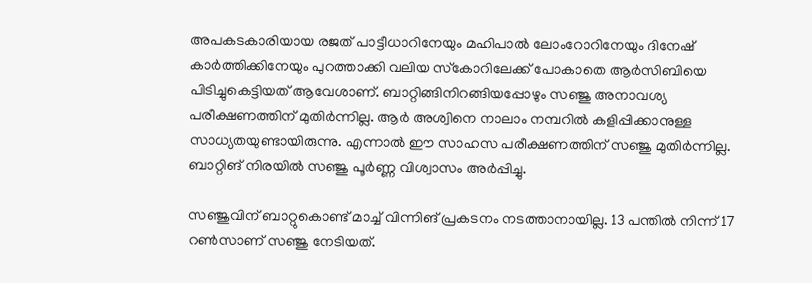അപകടകാരിയായ രജത് പാട്ടീധാറിനേയും മഹിപാല്‍ ലോംറോറിനേയും ദിനേഷ് കാര്‍ത്തിക്കിനേയും പുറത്താക്കി വലിയ സ്‌കോറിലേക്ക് പോകാതെ ആര്‍സിബിയെ പിടിച്ചുകെട്ടിയത് ആവേശാണ്. ബാറ്റിങ്ങിനിറങ്ങിയപ്പോഴും സഞ്ജു അനാവശ്യ പരീക്ഷണത്തിന് മുതിര്‍ന്നില്ല. ആര്‍ അശ്വിനെ നാലാം നമ്പറില്‍ കളിപ്പിക്കാനുള്ള സാധ്യതയുണ്ടായിരുന്നു. എന്നാല്‍ ഈ സാഹസ പരീക്ഷണത്തിന് സഞ്ജു മുതിര്‍ന്നില്ല. ബാറ്റിങ് നിരയില്‍ സഞ്ജു പൂര്‍ണ്ണ വിശ്വാസം അര്‍പ്പിച്ചു.

സഞ്ജുവിന് ബാറ്റുകൊണ്ട് മാച്ച് വിന്നിങ് പ്രകടനം നടത്താനായില്ല. 13 പന്തില്‍ നിന്ന് 17 റണ്‍സാണ് സഞ്ജു നേടിയത്.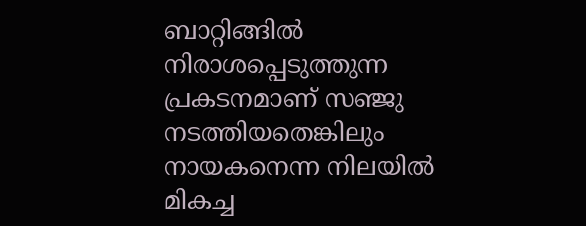ബാറ്റിങ്ങില്‍ നിരാശപ്പെടുത്തുന്ന പ്രകടനമാണ് സഞ്ജു നടത്തിയതെങ്കിലും നായകനെന്ന നിലയില്‍ മികച്ച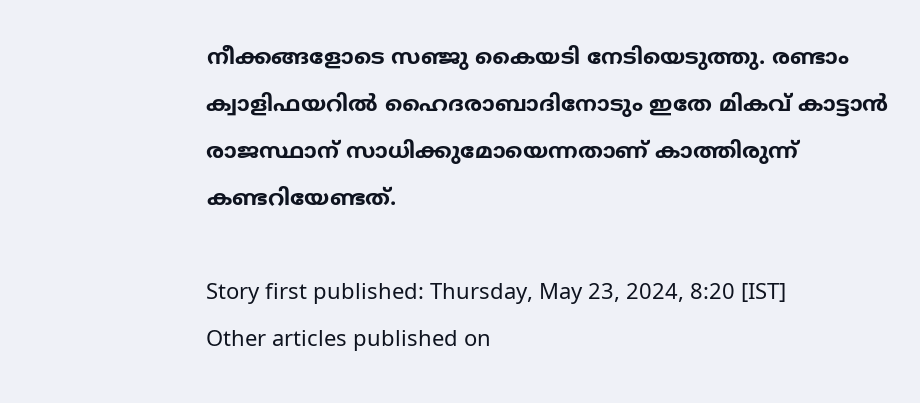നീക്കങ്ങളോടെ സഞ്ജു കൈയടി നേടിയെടുത്തു. രണ്ടാം ക്വാളിഫയറില്‍ ഹൈദരാബാദിനോടും ഇതേ മികവ് കാട്ടാന്‍ രാജസ്ഥാന് സാധിക്കുമോയെന്നതാണ് കാത്തിരുന്ന് കണ്ടറിയേണ്ടത്.

Story first published: Thursday, May 23, 2024, 8:20 [IST]
Other articles published on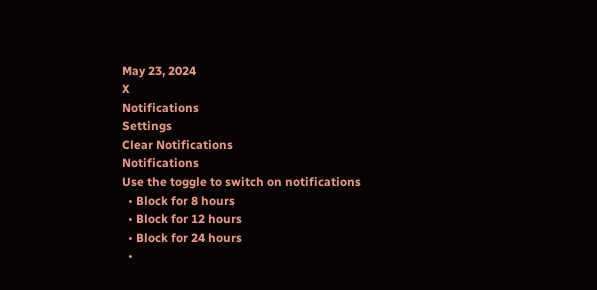May 23, 2024
X
Notifications
Settings
Clear Notifications
Notifications
Use the toggle to switch on notifications
  • Block for 8 hours
  • Block for 12 hours
  • Block for 24 hours
  •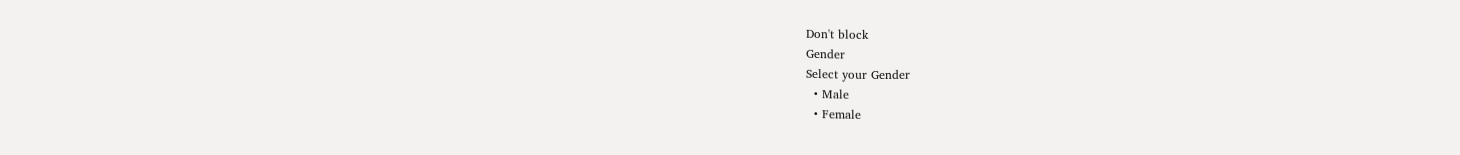Don't block
Gender
Select your Gender
  • Male
  • Female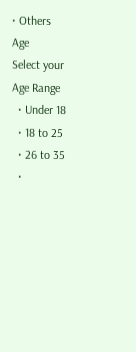• Others
Age
Select your Age Range
  • Under 18
  • 18 to 25
  • 26 to 35
  •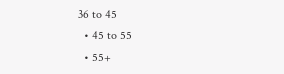36 to 45
  • 45 to 55
  • 55+